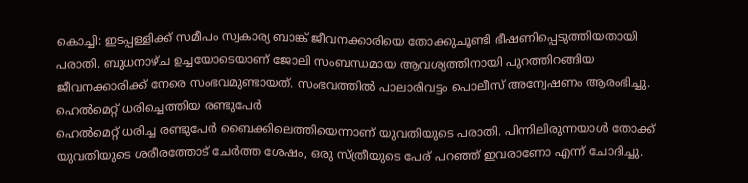കൊച്ചി: ഇടപ്പള്ളിക്ക് സമീപം സ്വകാര്യ ബാങ്ക് ജീവനക്കാരിയെ തോക്കുചൂണ്ടി ഭീഷണിപ്പെടുത്തിയതായി പരാതി. ബുധനാഴ്ച ഉച്ചയോടെയാണ് ജോലി സംബന്ധമായ ആവശ്യത്തിനായി പുറത്തിറങ്ങിയ ജീവനക്കാരിക്ക് നേരെ സംഭവമുണ്ടായത്. സംഭവത്തിൽ പാലാരിവട്ടം പൊലീസ് അന്വേഷണം ആരംഭിച്ചു.
ഹെൽമെറ്റ് ധരിച്ചെത്തിയ രണ്ടുപേർ
ഹെൽമെറ്റ് ധരിച്ച രണ്ടുപേർ ബൈക്കിലെത്തിയെന്നാണ് യുവതിയുടെ പരാതി. പിന്നിലിരുന്നയാൾ തോക്ക് യുവതിയുടെ ശരീരത്തോട് ചേർത്ത ശേഷം, ഒരു സ്ത്രീയുടെ പേര് പറഞ്ഞ് ഇവരാണോ എന്ന് ചോദിച്ചു.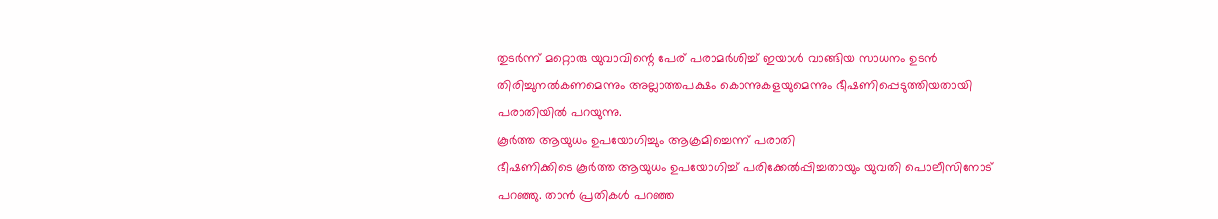തുടർന്ന് മറ്റൊരു യുവാവിന്റെ പേര് പരാമർശിച്ച് ഇയാൾ വാങ്ങിയ സാധനം ഉടൻ തിരിച്ചുനൽകണമെന്നും അല്ലാത്തപക്ഷം കൊന്നുകളയുമെന്നും ഭീഷണിപ്പെടുത്തിയതായി പരാതിയിൽ പറയുന്നു.
കൂർത്ത ആയുധം ഉപയോഗിച്ചും ആക്രമിച്ചെന്ന് പരാതി
ഭീഷണിക്കിടെ കൂർത്ത ആയുധം ഉപയോഗിച്ച് പരിക്കേൽപ്പിച്ചതായും യുവതി പൊലീസിനോട് പറഞ്ഞു. താൻ പ്രതികൾ പറഞ്ഞ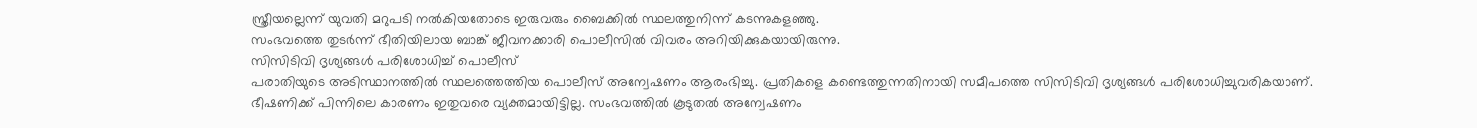സ്ത്രീയല്ലെന്ന് യുവതി മറുപടി നൽകിയതോടെ ഇരുവരും ബൈക്കിൽ സ്ഥലത്തുനിന്ന് കടന്നുകളഞ്ഞു.
സംഭവത്തെ തുടർന്ന് ഭീതിയിലായ ബാങ്ക് ജീവനക്കാരി പൊലീസിൽ വിവരം അറിയിക്കുകയായിരുന്നു.
സിസിടിവി ദൃശ്യങ്ങൾ പരിശോധിച്ച് പൊലീസ്
പരാതിയുടെ അടിസ്ഥാനത്തിൽ സ്ഥലത്തെത്തിയ പൊലീസ് അന്വേഷണം ആരംഭിച്ചു. പ്രതികളെ കണ്ടെത്തുന്നതിനായി സമീപത്തെ സിസിടിവി ദൃശ്യങ്ങൾ പരിശോധിച്ചുവരികയാണ്.
ഭീഷണിക്ക് പിന്നിലെ കാരണം ഇതുവരെ വ്യക്തമായിട്ടില്ല. സംഭവത്തിൽ കൂടുതൽ അന്വേഷണം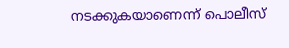നടക്കുകയാണെന്ന് പൊലീസ്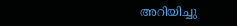അറിയിച്ചു